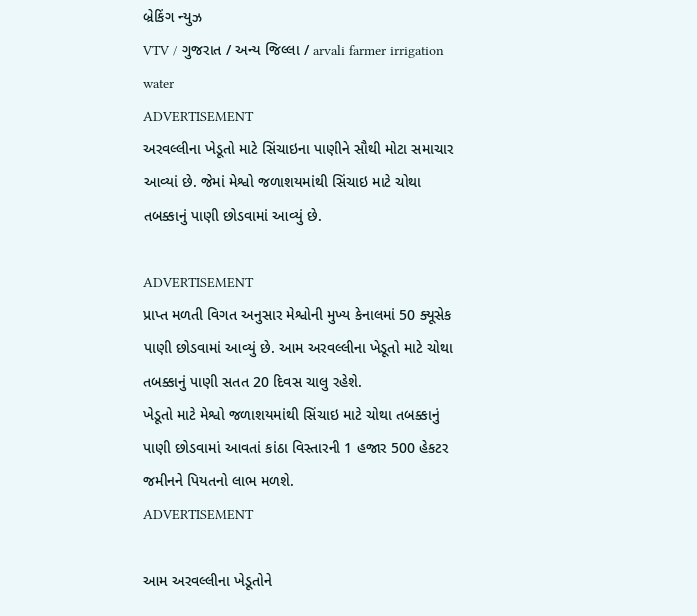બ્રેકિંગ ન્યુઝ
VTV / ગુજરાત / અન્ય જિલ્લા / arvali farmer irrigation water
ADVERTISEMENT
અરવલ્લીના ખેડૂતો માટે સિંચાઇના પાણીને સૌથી મોટા સમાચાર આવ્યાં છે. જેમાં મેશ્વો જળાશયમાંથી સિંચાઇ માટે ચોથા તબક્કાનું પાણી છોડવામાં આવ્યું છે.

ADVERTISEMENT
પ્રાપ્ત મળતી વિગત અનુસાર મેશ્વોની મુખ્ય કેનાલમાં 50 ક્યૂસેક પાણી છોડવામાં આવ્યું છે. આમ અરવલ્લીના ખેડૂતો માટે ચોથા તબક્કાનું પાણી સતત 20 દિવસ ચાલુ રહેશે.
ખેડૂતો માટે મેશ્વો જળાશયમાંથી સિંચાઇ માટે ચોથા તબક્કાનું પાણી છોડવામાં આવતાં કાંઠા વિસ્તારની 1 હજાર 500 હેકટર જમીનને પિયતનો લાભ મળશે.
ADVERTISEMENT

આમ અરવલ્લીના ખેડૂતોને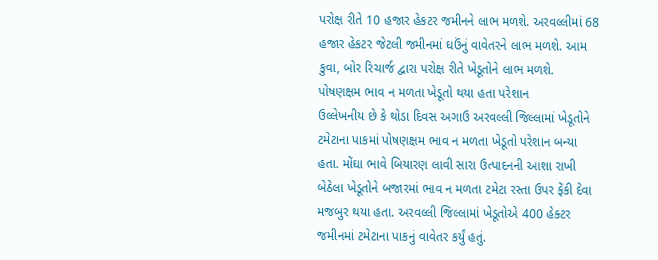પરોક્ષ રીતે 10 હજાર હેકટર જમીનને લાભ મળશે. અરવલ્લીમાં 68 હજાર હેકટર જેટલી જમીનમાં ઘઉંનું વાવેતરને લાભ મળશે. આમ કુવા, બોર રિચાર્જ દ્વારા પરોક્ષ રીતે ખેડૂતોને લાભ મળશે.
પોષણક્ષમ ભાવ ન મળતા ખેડૂતો થયા હતા પરેશાન
ઉલ્લેખનીય છે કે થોડા દિવસ અગાઉ અરવલ્લી જિલ્લામાં ખેડૂતોને ટમેટાના પાકમાં પોષણક્ષમ ભાવ ન મળતા ખેડૂતો પરેશાન બન્યા હતા. મોંઘા ભાવે બિયારણ લાવી સારા ઉત્પાદનની આશા રાખી બેઠેલા ખેડૂતોને બજારમાં ભાવ ન મળતા ટમેટા રસ્તા ઉપર ફેંકી દેવા મજબુર થયા હતા. અરવલ્લી જિલ્લામાં ખેડૂતોએ 400 હેક્ટર જમીનમાં ટમેટાના પાકનું વાવેતર કર્યું હતું.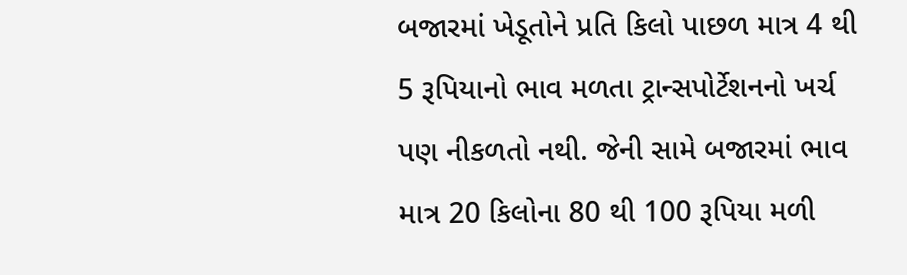બજારમાં ખેડૂતોને પ્રતિ કિલો પાછળ માત્ર 4 થી 5 રૂપિયાનો ભાવ મળતા ટ્રાન્સપોર્ટેશનનો ખર્ચ પણ નીકળતો નથી. જેની સામે બજારમાં ભાવ માત્ર 20 કિલોના 80 થી 100 રૂપિયા મળી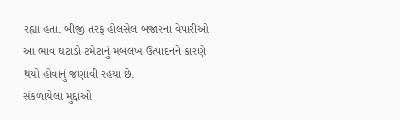રહ્યા હતા. બીજી તરફ હોલસેલ બજારના વેપારીઓ આ ભાવ ઘટાડો ટમેટાનું મબલખ ઉત્પાદનને કારણે થયો હોવાનું જણાવી રહયા છે.
સંકળાયેલા મુદ્દાઓ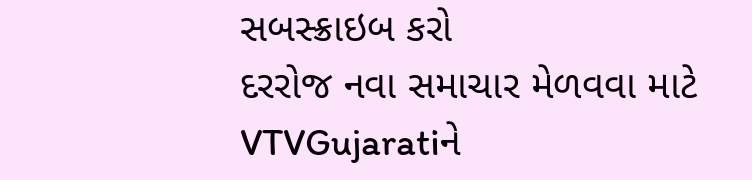સબસ્ક્રાઇબ કરો
દરરોજ નવા સમાચાર મેળવવા માટે VTVGujaratiને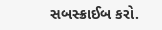સબસ્ક્રાઈબ કરો.